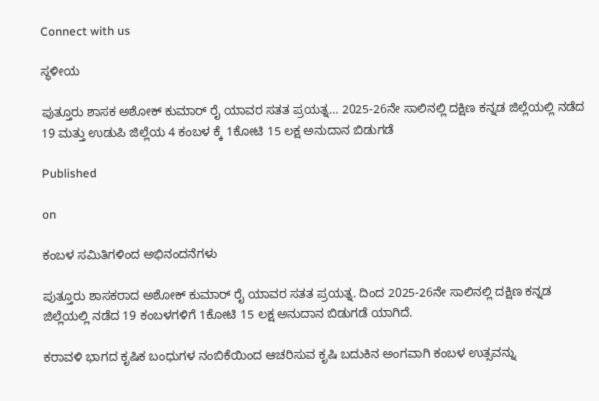Connect with us

ಸ್ಥಳೀಯ

ಪುತ್ತೂರು ಶಾಸಕ ಅಶೋಕ್ ಕುಮಾರ್ ರೈ ಯಾವರ ಸತತ ಪ್ರಯತ್ನ… 2025-26ನೇ ಸಾಲಿನಲ್ಲಿ ದಕ್ಷಿಣ ಕನ್ನಡ ಜಿಲ್ಲೆಯಲ್ಲಿ ನಡೆದ 19 ಮತ್ತು ಉಡುಪಿ ಜಿಲ್ಲೆಯ 4 ಕಂಬಳ ಕ್ಕೆ 1ಕೋಟಿ 15 ಲಕ್ಷ ಅನುದಾನ ಬಿಡುಗಡೆ

Published

on

ಕಂಬಳ ಸಮಿತಿಗಳಿಂದ ಅಭಿನಂದನೆಗಳು

ಪುತ್ತೂರು ಶಾಸಕರಾದ ಅಶೋಕ್ ಕುಮಾರ್ ರೈ ಯಾವರ ಸತತ ಪ್ರಯತ್ನ. ದಿಂದ 2025-26ನೇ ಸಾಲಿನಲ್ಲಿ ದಕ್ಷಿಣ ಕನ್ನಡ ಜಿಲ್ಲೆಯಲ್ಲಿ ನಡೆದ 19 ಕಂಬಳಗಳಿಗೆ 1ಕೋಟಿ 15 ಲಕ್ಷ ಅನುದಾನ ಬಿಡುಗಡೆ ಯಾಗಿದೆ.

ಕರಾವಳಿ ಭಾಗದ ಕೃಷಿಕ ಬಂಧುಗಳ ನಂಬಿಕೆಯಿಂದ ಆಚರಿಸುವ ಕೃಷಿ ಬದುಕಿನ ಅಂಗವಾಗಿ ಕಂಬಳ ಉತ್ಸವನ್ನು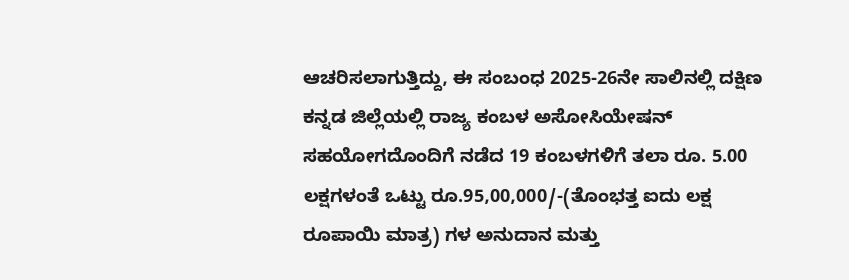ಆಚರಿಸಲಾಗುತ್ತಿದ್ದು, ಈ ಸಂಬಂಧ 2025-26ನೇ ಸಾಲಿನಲ್ಲಿ ದಕ್ಷಿಣ ಕನ್ನಡ ಜಿಲ್ಲೆಯಲ್ಲಿ ರಾಜ್ಯ ಕಂಬಳ ಅಸೋಸಿಯೇಷನ್ ಸಹಯೋಗದೊಂದಿಗೆ ನಡೆದ 19 ಕಂಬಳಗಳಿಗೆ ತಲಾ ರೂ. 5.00 ಲಕ್ಷಗಳಂತೆ ಒಟ್ಟು ರೂ.95,00,000/-(ತೊಂಭತ್ತ ಐದು ಲಕ್ಷ ರೂಪಾಯಿ ಮಾತ್ರ) ಗಳ ಅನುದಾನ ಮತ್ತು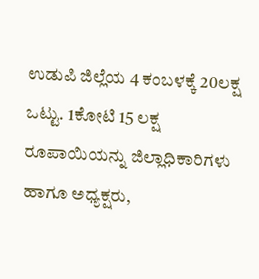ಉಡುಪಿ ಜಿಲ್ಲೆಯ 4 ಕಂಬಳಕ್ಕೆ 20ಲಕ್ಷ ಒಟ್ಟು. 1ಕೋಟಿ 15 ಲಕ್ಷ ರೂಪಾಯಿಯನ್ನು ಜಿಲ್ಲಾಧಿಕಾರಿಗಳು ಹಾಗೂ ಅಧ್ಯಕ್ಷರು,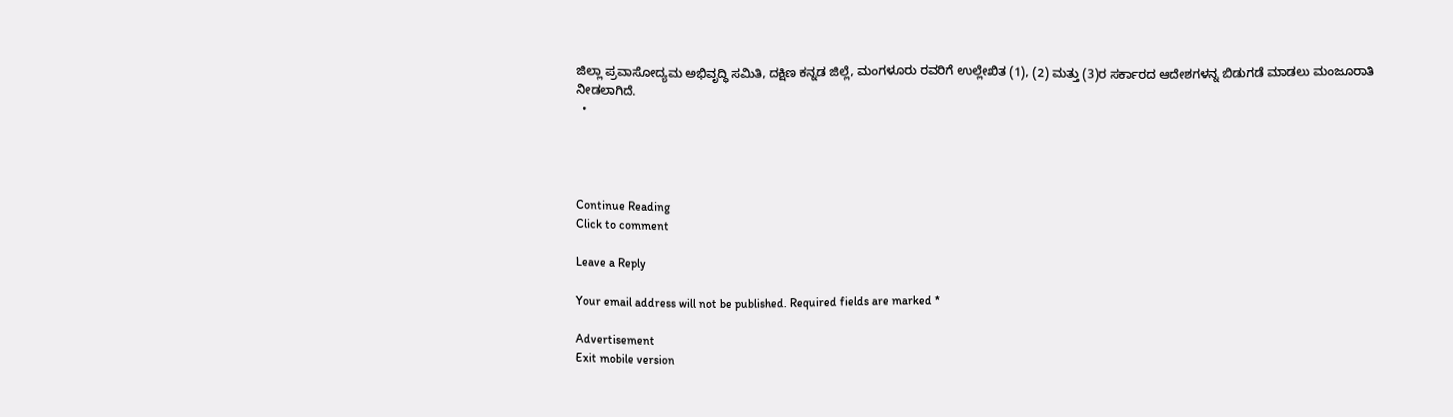ಜಿಲ್ಲಾ ಪ್ರವಾಸೋದ್ಯಮ ಅಭಿವೃದ್ಧಿ ಸಮಿತಿ, ದಕ್ಷಿಣ ಕನ್ನಡ ಜಿಲ್ಲೆ, ಮಂಗಳೂರು ರವರಿಗೆ ಉಲ್ಲೇಖಿತ (1), (2) ಮತ್ತು (3)ರ ಸರ್ಕಾರದ ಆದೇಶಗಳನ್ನ ಬಿಡುಗಡೆ ಮಾಡಲು ಮಂಜೂರಾತಿ ನೀಡಲಾಗಿದೆ.
  •




Continue Reading
Click to comment

Leave a Reply

Your email address will not be published. Required fields are marked *

Advertisement
Exit mobile version